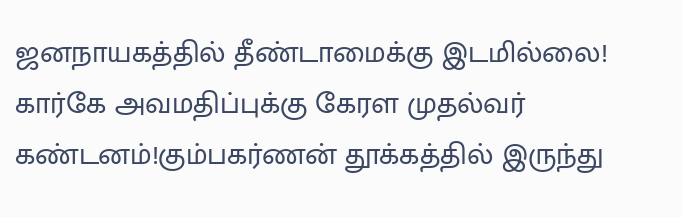ஜனநாயகத்தில் தீண்டாமைக்கு இடமில்லை! கார்கே அவமதிப்புக்கு கேரள முதல்வர் கண்டனம்!கும்பகர்ணன் தூக்கத்தில் இருந்து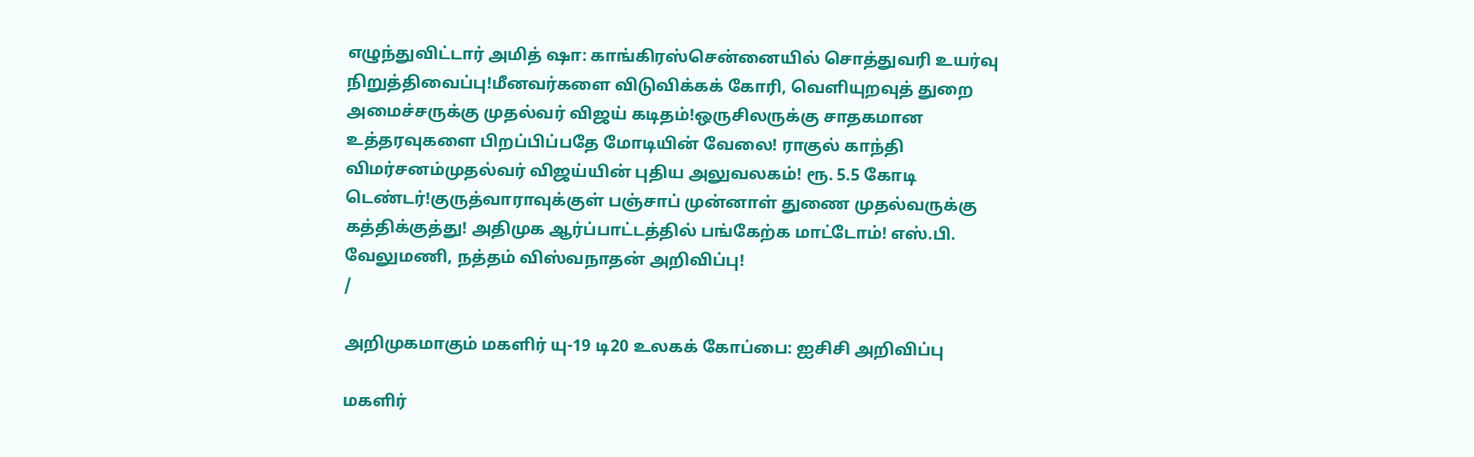எழுந்துவிட்டார் அமித் ஷா: காங்கிரஸ்சென்னையில் சொத்துவரி உயர்வு நிறுத்திவைப்பு!மீனவர்களை விடுவிக்கக் கோரி, வெளியுறவுத் துறை அமைச்சருக்கு முதல்வர் விஜய் கடிதம்!ஒருசிலருக்கு சாதகமான உத்தரவுகளை பிறப்பிப்பதே மோடியின் வேலை! ராகுல் காந்தி விமர்சனம்முதல்வர் விஜய்யின் புதிய அலுவலகம்! ரூ. 5.5 கோடி டெண்டர்!குருத்வாராவுக்குள் பஞ்சாப் முன்னாள் துணை முதல்வருக்கு கத்திக்குத்து! அதிமுக ஆர்ப்பாட்டத்தில் பங்கேற்க மாட்டோம்! எஸ்.பி. வேலுமணி, நத்தம் விஸ்வநாதன் அறிவிப்பு!
/

அறிமுகமாகும் மகளிர் யு-19 டி20 உலகக் கோப்பை: ஐசிசி அறிவிப்பு

மகளிர்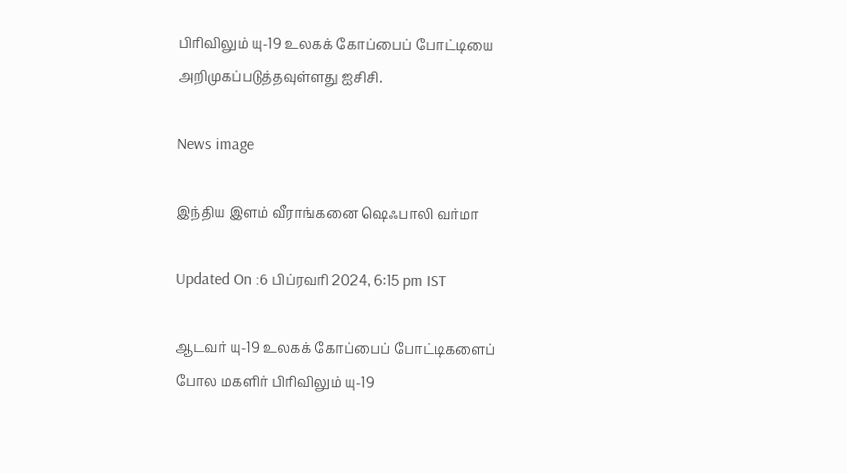பிரிவிலும் யு-19 உலகக் கோப்பைப் போட்டியை அறிமுகப்படுத்தவுள்ளது ஐசிசி.

News image

இந்திய இளம் வீராங்கனை ஷெஃபாலி வர்மா

Updated On :6 பிப்ரவரி 2024, 6:15 pm IST

ஆடவர் யு-19 உலகக் கோப்பைப் போட்டிகளைப் போல மகளிர் பிரிவிலும் யு-19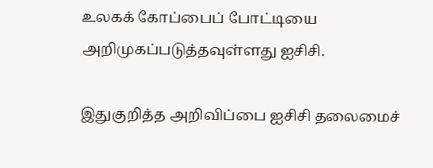உலகக் கோப்பைப் போட்டியை அறிமுகப்படுத்தவுள்ளது ஐசிசி.

இதுகுறித்த அறிவிப்பை ஐசிசி தலைமைச்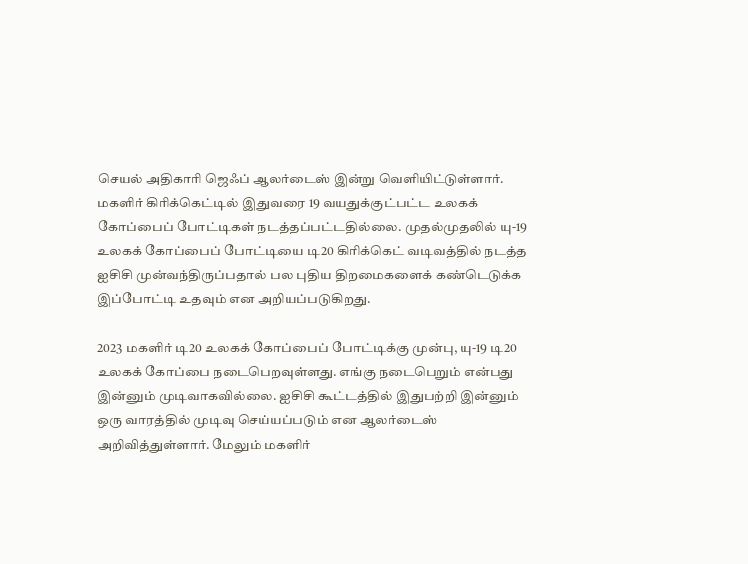செயல் அதிகாரி ஜெஃப் ஆலர்டைஸ் இன்று வெளியிட்டுள்ளார். மகளிர் கிரிக்கெட்டில் இதுவரை 19 வயதுக்குட்பட்ட உலகக் கோப்பைப் போட்டிகள் நடத்தப்பட்டதில்லை. முதல்முதலில் யு-19 உலகக் கோப்பைப் போட்டியை டி20 கிரிக்கெட் வடிவத்தில் நடத்த ஐசிசி முன்வந்திருப்பதால் பல புதிய திறமைகளைக் கண்டெடுக்க இப்போட்டி உதவும் என அறியப்படுகிறது.

2023 மகளிர் டி20 உலகக் கோப்பைப் போட்டிக்கு முன்பு, யு-19 டி20 உலகக் கோப்பை நடைபெறவுள்ளது. எங்கு நடைபெறும் என்பது இன்னும் முடிவாகவில்லை. ஐசிசி கூட்டத்தில் இதுபற்றி இன்னும் ஒரு வாரத்தில் முடிவு செய்யப்படும் என ஆலர்டைஸ் அறிவித்துள்ளார். மேலும் மகளிர்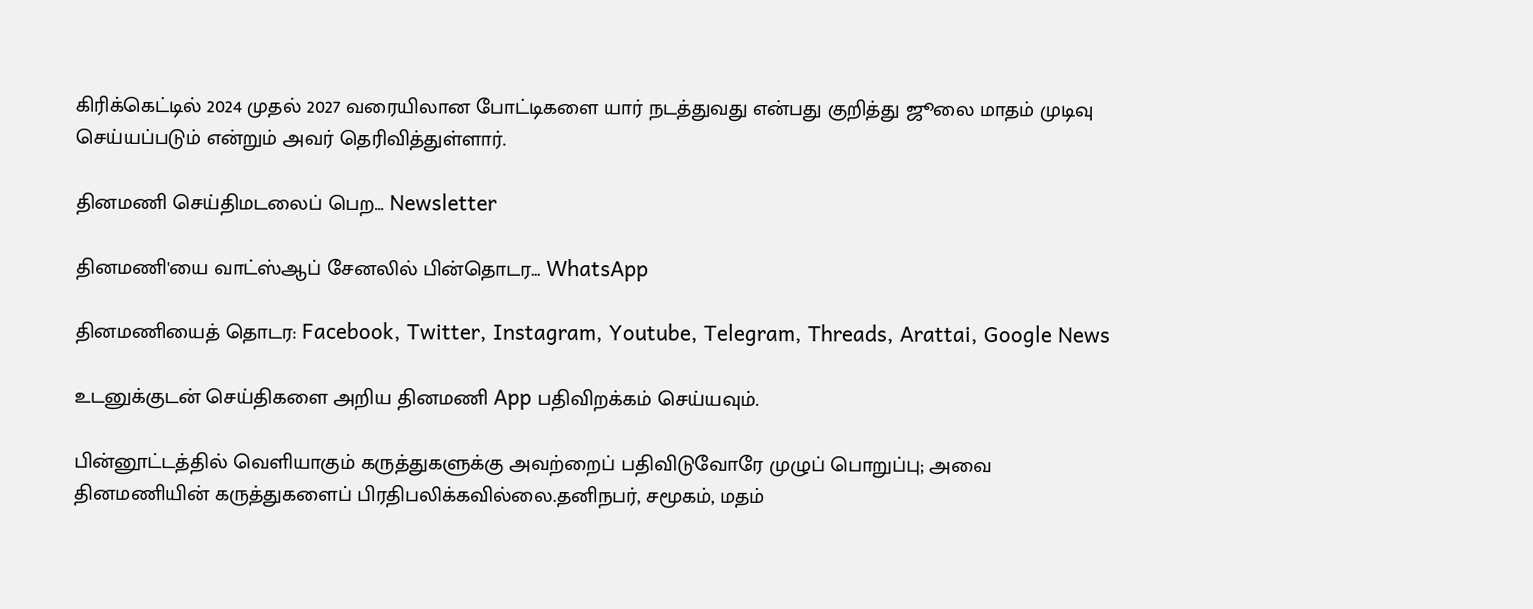கிரிக்கெட்டில் 2024 முதல் 2027 வரையிலான போட்டிகளை யார் நடத்துவது என்பது குறித்து ஜூலை மாதம் முடிவு செய்யப்படும் என்றும் அவர் தெரிவித்துள்ளார்.

தினமணி செய்திமடலைப் பெற... Newsletter

தினமணி'யை வாட்ஸ்ஆப் சேனலில் பின்தொடர... WhatsApp

தினமணியைத் தொடர: Facebook, Twitter, Instagram, Youtube, Telegram, Threads, Arattai, Google News

உடனுக்குடன் செய்திகளை அறிய தினமணி App பதிவிறக்கம் செய்யவும்.

பின்னூட்டத்தில் வெளியாகும் கருத்துகளுக்கு அவற்றைப் பதிவிடுவோரே முழுப் பொறுப்பு; அவை தினமணியின் கருத்துகளைப் பிரதிபலிக்கவில்லை.தனிநபர், சமூகம், மதம்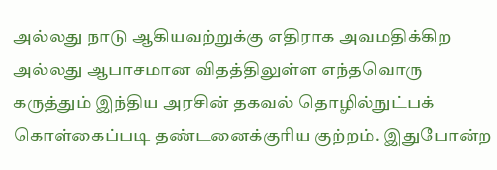அல்லது நாடு ஆகியவற்றுக்கு எதிராக அவமதிக்கிற அல்லது ஆபாசமான விதத்திலுள்ள எந்தவொரு கருத்தும் இந்திய அரசின் தகவல் தொழில்நுட்பக் கொள்கைப்படி தண்டனைக்குரிய குற்றம். இதுபோன்ற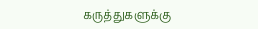கருத்துகளுக்கு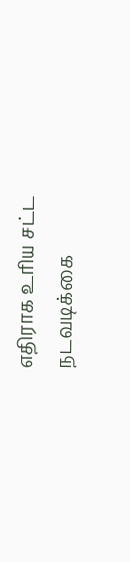எதிராக உரிய சட்ட நடவடிக்கை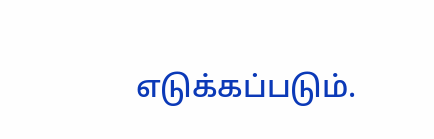எடுக்கப்படும்.